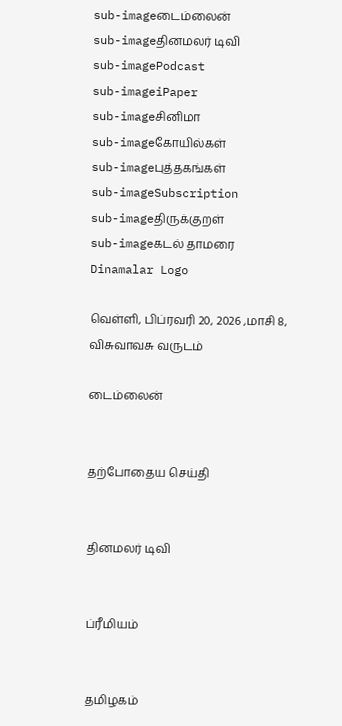sub-imageடைம்லைன்
sub-imageதினமலர் டிவி
sub-imagePodcast
sub-imageiPaper
sub-imageசினிமா
sub-imageகோயில்கள்
sub-imageபுத்தகங்கள்
sub-imageSubscription
sub-imageதிருக்குறள்
sub-imageகடல் தாமரை
Dinamalar Logo

வெள்ளி, பிப்ரவரி 20, 2026 ,மாசி 8, விசுவாவசு வருடம்

டைம்லைன்


தற்போதைய செய்தி


தினமலர் டிவி


ப்ரீமியம்


தமிழகம்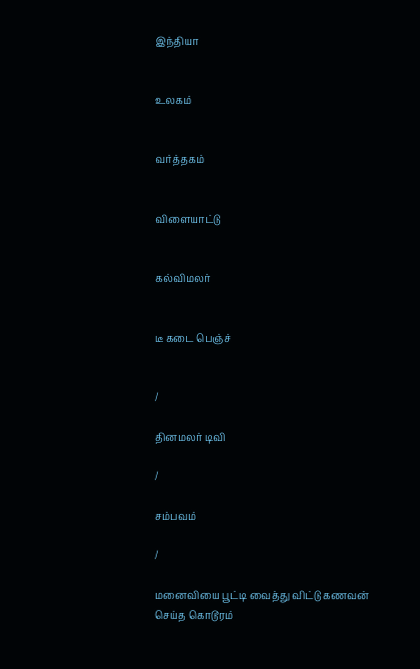இந்தியா


உலகம்


வர்த்தகம்


விளையாட்டு


கல்விமலர்


டீ கடை பெஞ்ச்


/

தினமலர் டிவி

/

சம்பவம்

/

மனைவியை பூட்டி வைத்து விட்டு கணவன் செய்த கொடூரம்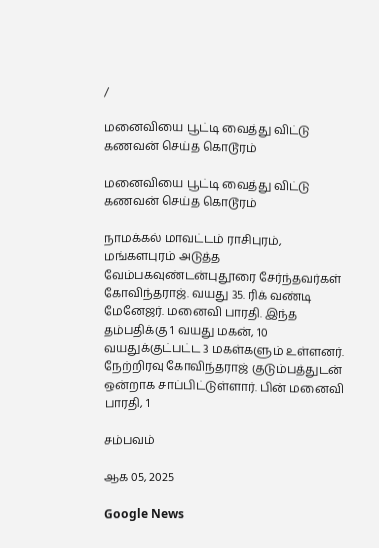/

மனைவியை பூட்டி வைத்து விட்டு கணவன் செய்த கொடூரம்

மனைவியை பூட்டி வைத்து விட்டு கணவன் செய்த கொடூரம்

நாமக்கல் மாவட்டம் ராசிபுரம், மங்களபுரம் அடுத்த வேம்பகவுண்டன்புதூரை சேர்ந்தவர்கள் கோவிந்தராஜ். வயது 35. ரிக் வண்டி மேனேஜர். மனைவி பாரதி. இந்த தம்பதிக்கு 1 வயது மகன், 10 வயதுக்குட்பட்ட 3 மகள்களும் உள்ளனர். நேற்றிரவு கோவிந்தராஜ் குடும்பத்துடன் ஒன்றாக சாப்பிட்டுள்ளார். பின் மனைவி பாரதி, 1

சம்பவம்

ஆக 05, 2025

Google News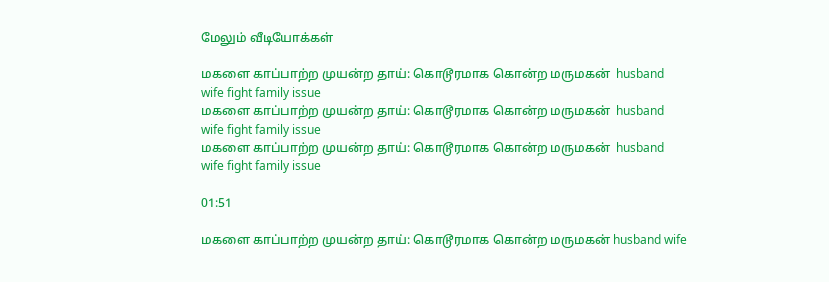மேலும் வீடியோக்கள்

மகளை காப்பாற்ற முயன்ற தாய்: கொடூரமாக கொன்ற மருமகன்  husband wife fight family issue
மகளை காப்பாற்ற முயன்ற தாய்: கொடூரமாக கொன்ற மருமகன்  husband wife fight family issue
மகளை காப்பாற்ற முயன்ற தாய்: கொடூரமாக கொன்ற மருமகன்  husband wife fight family issue

01:51

மகளை காப்பாற்ற முயன்ற தாய்: கொடூரமாக கொன்ற மருமகன் husband wife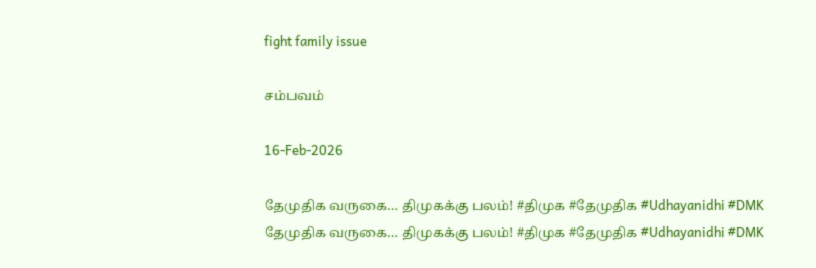fight family issue

சம்பவம்

16-Feb-2026

தேமுதிக வருகை… திமுகக்கு பலம்! #திமுக #தேமுதிக #Udhayanidhi #DMK
தேமுதிக வருகை… திமுகக்கு பலம்! #திமுக #தேமுதிக #Udhayanidhi #DMK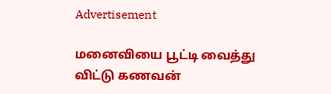Advertisement

மனைவியை பூட்டி வைத்து விட்டு கணவன்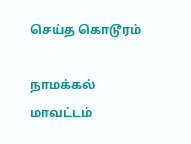செய்த கொடூரம்

நாமக்கல் மாவட்டம்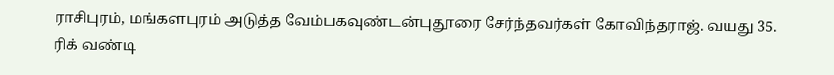ராசிபுரம், மங்களபுரம் அடுத்த வேம்பகவுண்டன்புதூரை சேர்ந்தவர்கள் கோவிந்தராஜ். வயது 35. ரிக் வண்டி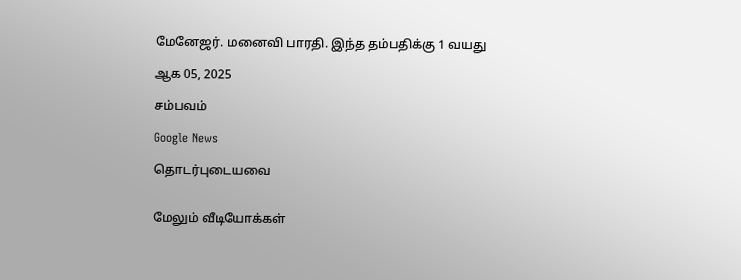மேனேஜர். மனைவி பாரதி. இந்த தம்பதிக்கு 1 வயது

ஆக 05, 2025

சம்பவம்

Google News

தொடர்புடையவை


மேலும் வீடியோக்கள்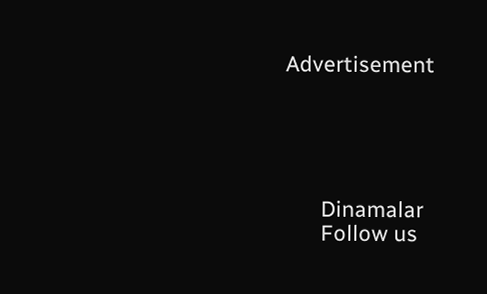Advertisement





      Dinamalar
      Follow us